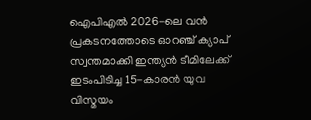ഐപിഎൽ 2026-ലെ വൻ പ്രകടനത്തോടെ ഓറഞ്ച് ക്യാപ് സ്വന്തമാക്കി ഇന്ത്യൻ ടീമിലേക്ക് ഇടംപിടിച്ച 15-കാരൻ യുവ വിസ്മയം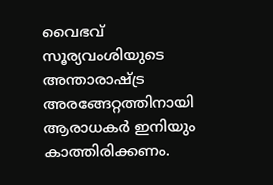വൈഭവ് സൂര്യവംശിയുടെ അന്താരാഷ്ട്ര അരങ്ങേറ്റത്തിനായി ആരാധകർ ഇനിയും കാത്തിരിക്കണം.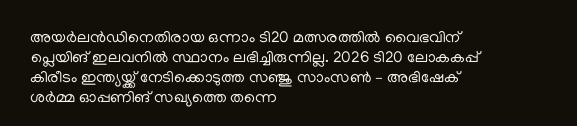അയർലൻഡിനെതിരായ ഒന്നാം ടി20 മത്സരത്തിൽ വൈഭവിന് പ്ലെയിങ് ഇലവനിൽ സ്ഥാനം ലഭിച്ചിരുന്നില്ല. 2026 ടി20 ലോകകപ്പ് കിരീടം ഇന്ത്യയ്ക്ക് നേടിക്കൊടുത്ത സഞ്ജു സാംസൺ – അഭിഷേക് ശർമ്മ ഓപ്പണിങ് സഖ്യത്തെ തന്നെ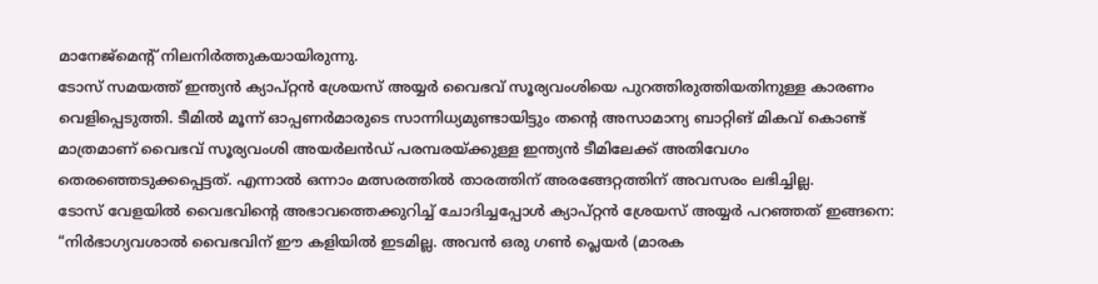മാനേജ്മെന്റ് നിലനിർത്തുകയായിരുന്നു.
ടോസ് സമയത്ത് ഇന്ത്യൻ ക്യാപ്റ്റൻ ശ്രേയസ് അയ്യർ വൈഭവ് സൂര്യവംശിയെ പുറത്തിരുത്തിയതിനുള്ള കാരണം വെളിപ്പെടുത്തി. ടീമിൽ മൂന്ന് ഓപ്പണർമാരുടെ സാന്നിധ്യമുണ്ടായിട്ടും തന്റെ അസാമാന്യ ബാറ്റിങ് മികവ് കൊണ്ട് മാത്രമാണ് വൈഭവ് സൂര്യവംശി അയർലൻഡ് പരമ്പരയ്ക്കുള്ള ഇന്ത്യൻ ടീമിലേക്ക് അതിവേഗം തെരഞ്ഞെടുക്കപ്പെട്ടത്. എന്നാൽ ഒന്നാം മത്സരത്തിൽ താരത്തിന് അരങ്ങേറ്റത്തിന് അവസരം ലഭിച്ചില്ല.
ടോസ് വേളയിൽ വൈഭവിന്റെ അഭാവത്തെക്കുറിച്ച് ചോദിച്ചപ്പോൾ ക്യാപ്റ്റൻ ശ്രേയസ് അയ്യർ പറഞ്ഞത് ഇങ്ങനെ: “നിർഭാഗ്യവശാൽ വൈഭവിന് ഈ കളിയിൽ ഇടമില്ല. അവൻ ഒരു ഗൺ പ്ലെയർ (മാരക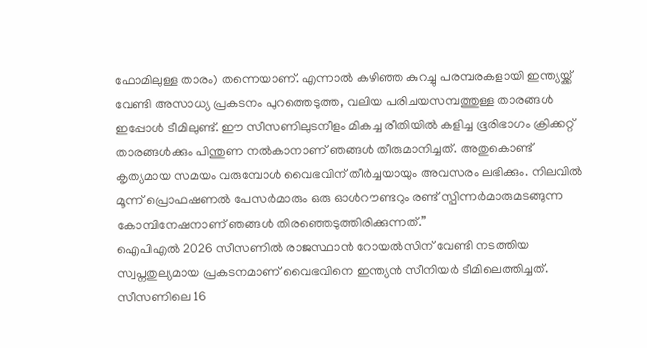ഫോമിലുള്ള താരം) തന്നെയാണ്. എന്നാൽ കഴിഞ്ഞ കുറച്ചു പരമ്പരകളായി ഇന്ത്യയ്ക്ക് വേണ്ടി അസാധ്യ പ്രകടനം പുറത്തെടുത്ത, വലിയ പരിചയസമ്പത്തുള്ള താരങ്ങൾ ഇപ്പോൾ ടീമിലുണ്ട്. ഈ സീസണിലുടനീളം മികച്ച രീതിയിൽ കളിച്ച ഭൂരിഭാഗം ക്രിക്കറ്റ് താരങ്ങൾക്കും പിന്തുണ നൽകാനാണ് ഞങ്ങൾ തീരുമാനിച്ചത്. അതുകൊണ്ട് കൃത്യമായ സമയം വരുമ്പോൾ വൈഭവിന് തീർച്ചയായും അവസരം ലഭിക്കും. നിലവിൽ മൂന്ന് പ്രൊഫഷണൽ പേസർമാരും ഒരു ഓൾറൗണ്ടറും രണ്ട് സ്പിന്നർമാരുമടങ്ങുന്ന കോമ്പിനേഷനാണ് ഞങ്ങൾ തിരഞ്ഞെടുത്തിരിക്കുന്നത്.”
ഐപിഎൽ 2026 സീസണിൽ രാജസ്ഥാൻ റോയൽസിന് വേണ്ടി നടത്തിയ സ്വപ്നതുല്യമായ പ്രകടനമാണ് വൈഭവിനെ ഇന്ത്യൻ സീനിയർ ടീമിലെത്തിച്ചത്. സീസണിലെ 16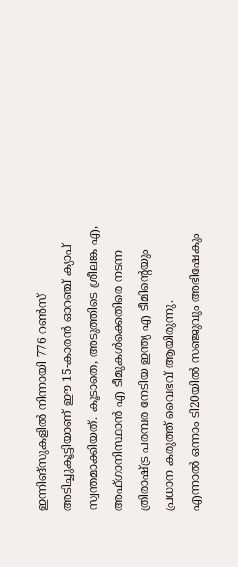ഇന്നിങ്സുകളിൽ നിന്നായി 776 റൺസ് അടിച്ചുകൂട്ടിയാണ് ഈ 15-കാരൻ ഓറഞ്ച് ക്യാപ് സ്വന്തമാക്കിയത്. കൂടാതെ, അടുത്തിടെ ശ്രീലങ്ക എ, അഫ്ഗാനിസ്ഥാൻ എ ടീമുകൾക്കെതിരെ നടന്ന ത്രിരാഷ്ട്ര പരമ്പര നേടിയ ഇന്ത്യ എ ടീമിന്റെയും പ്രധാന കരുത്ത് വൈഭവ് ആയിരുന്നു.
എന്നാൽ ഒന്നാം ടി20യിൽ സഞ്ജുവും അഭിഷേകും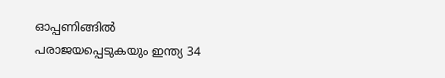ഓപ്പണിങ്ങിൽ പരാജയപ്പെടുകയും ഇന്ത്യ 34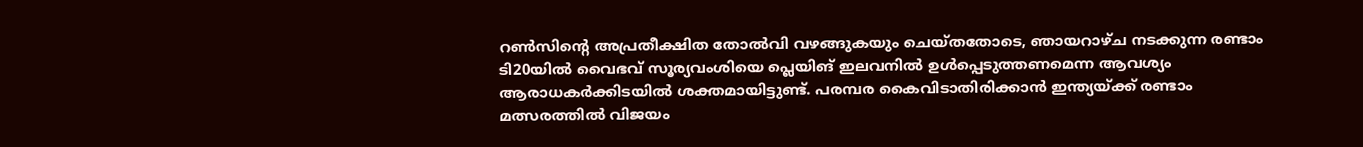റൺസിന്റെ അപ്രതീക്ഷിത തോൽവി വഴങ്ങുകയും ചെയ്തതോടെ, ഞായറാഴ്ച നടക്കുന്ന രണ്ടാം ടി20യിൽ വൈഭവ് സൂര്യവംശിയെ പ്ലെയിങ് ഇലവനിൽ ഉൾപ്പെടുത്തണമെന്ന ആവശ്യം ആരാധകർക്കിടയിൽ ശക്തമായിട്ടുണ്ട്. പരമ്പര കൈവിടാതിരിക്കാൻ ഇന്ത്യയ്ക്ക് രണ്ടാം മത്സരത്തിൽ വിജയം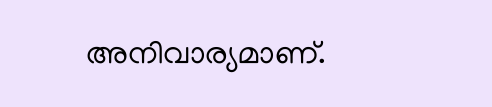അനിവാര്യമാണ്.